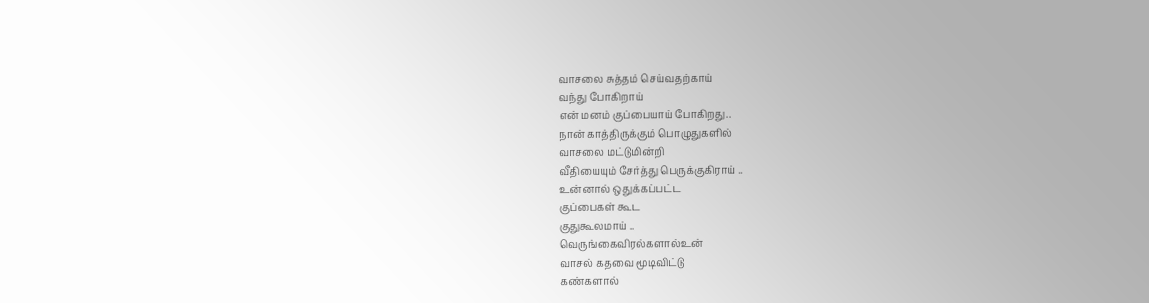வாசலை சுத்தம் செய்வதற்காய்
வந்து போகிறாய்
என் மனம் குப்பையாய் போகிறது..
நான் காத்திருக்கும் பொழுதுகளில்
வாசலை மட்டுமின்றி
வீதியையும் சேர்த்து பெருக்குகிராய் ..
உன்னால் ஒதுக்கப்பட்ட
குப்பைகள் கூட
குதுகூலமாய் ..
வெருங்கைவிரல்களால்உன்
வாசல் கதவை மூடிவிட்டு
கண்களால்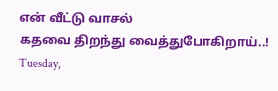என் வீட்டு வாசல்
கதவை திறந்து வைத்துபோகிறாய்..!
Tuesday,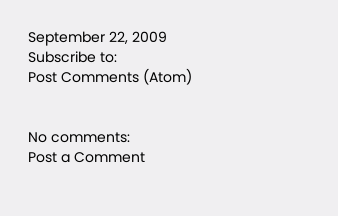September 22, 2009
Subscribe to:
Post Comments (Atom)


No comments:
Post a Comment